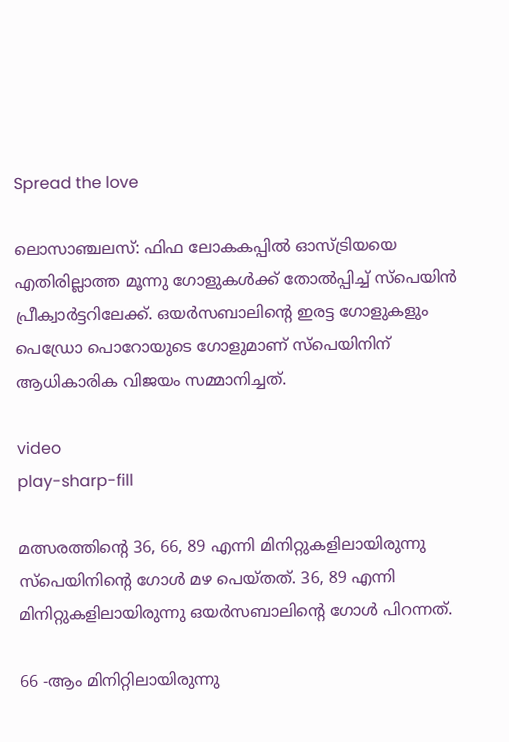Spread the love

ലൊസാഞ്ചലസ്: ഫിഫ ലോകകപ്പിൽ ഓസ്ട്രിയയെ എതിരില്ലാത്ത മൂന്നു ഗോളുകൾക്ക് തോൽപ്പിച്ച് സ്പെയിൻ പ്രീക്വാർട്ടറിലേക്ക്. ഒയർസബാലിന്റെ ഇരട്ട ഗോളുകളും പെഡ്രോ പൊറോയുടെ ഗോളുമാണ് സ്പെയിനിന് ആധികാരിക വിജയം സമ്മാനിച്ചത്.

video
play-sharp-fill

മത്സരത്തിന്റെ 36, 66, 89 എന്നി മിനിറ്റുകളിലായിരുന്നു സ്പെയിനിന്റെ ഗോൾ മഴ പെയ്തത്. 36, 89 എന്നി മിനിറ്റുകളിലായിരുന്നു ഒയർസബാലിന്റെ ഗോൾ പിറന്നത്.

66 -ആം മിനിറ്റിലായിരുന്നു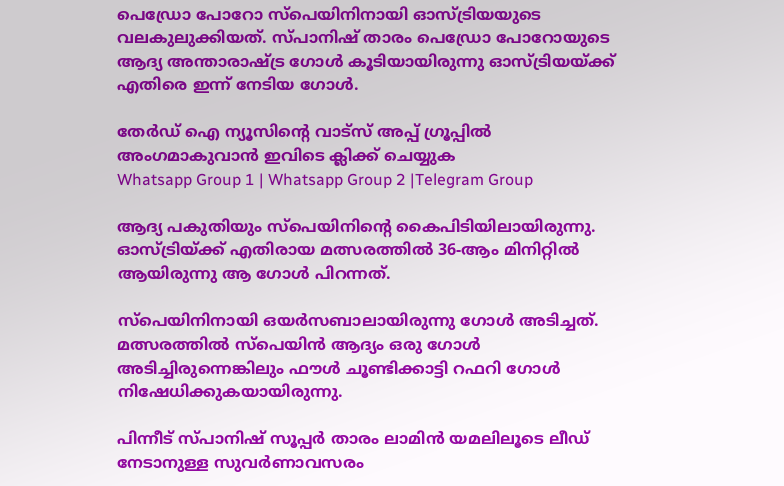പെഡ്രോ പോറോ സ്പെയിനിനായി ഓസ്ട്രിയയുടെ വലകുലുക്കിയത്. സ്പാനിഷ് താരം പെഡ്രോ പോറോയുടെ ആദ്യ അന്താരാഷ്ട്ര ഗോൾ കൂടിയായിരുന്നു ഓസ്ട്രിയയ്ക്ക് എതിരെ ഇന്ന് നേടിയ ഗോൾ.

തേർഡ് ഐ ന്യൂസിന്റെ വാട്സ് അപ്പ് ഗ്രൂപ്പിൽ അംഗമാകുവാൻ ഇവിടെ ക്ലിക്ക് ചെയ്യുക
Whatsapp Group 1 | Whatsapp Group 2 |Telegram Group

ആദ്യ പകുതിയും സ്പെയിനിന്റെ കൈപിടിയിലായിരുന്നു. ഓസ്ട്രിയ്ക്ക് എതിരായ മത്സരത്തിൽ 36-ആം മിനിറ്റിൽ ആയിരുന്നു ആ ഗോൾ പിറന്നത്.

സ്പെയിനിനായി ഒയർസബാലായിരുന്നു ഗോൾ അടിച്ചത്. മത്സരത്തിൽ സ്പെയിൻ ആദ്യം ഒരു ഗോൾ അടിച്ചിരുന്നെങ്കിലും ഫൗൾ ചൂണ്ടിക്കാട്ടി റഫറി ഗോൾ നിഷേധിക്കുകയായിരുന്നു.

പിന്നീട് സ്പാനിഷ് സൂപ്പർ താരം ലാമിൻ യമലിലൂടെ ലീഡ് നേടാനുള്ള സുവർണാവസരം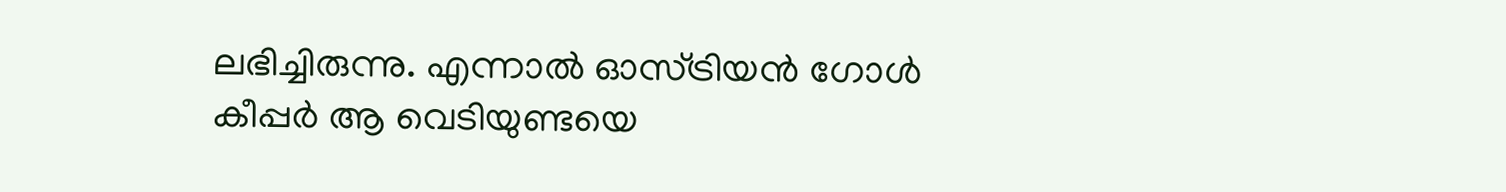ലഭിച്ചിരുന്നു. എന്നാൽ ഓസ്ട്രിയൻ ഗോൾ കീപ്പർ ആ വെടിയുണ്ടയെ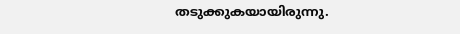തടുക്കുകയായിരുന്നു.